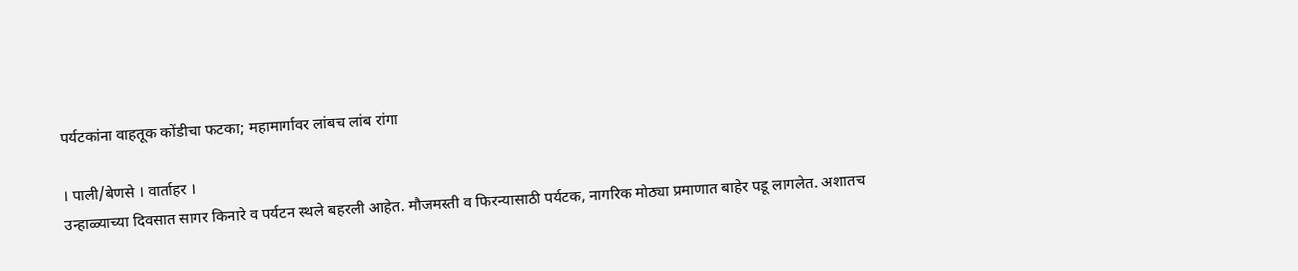पर्यटकांना वाहतूक कोंडीचा फटका; महामार्गावर लांबच लांब रांगा

। पाली/बेणसे । वार्ताहर ।
उन्हाळ्याच्या दिवसात सागर किनारे व पर्यटन स्थले बहरली आहेत. मौजमस्ती व फिरन्यासाठी पर्यटक, नागरिक मोठ्या प्रमाणात बाहेर पडू लागलेत. अशातच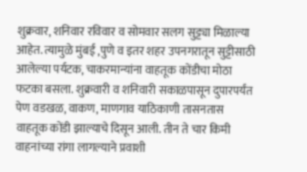शुक्रवार, शनिवार रविवार व सोमवार सलग सुट्ट्या मिळाल्या आहेत. त्यामुळे मुंबई ,पुणे व इतर शहर उपनगरातून सुट्टीसाठी आलेल्या पर्यटक, चाकरमान्यांना वाहतूक कोंडीचा मोठा फटका बसला. शुक्रवारी व शनिवारी सकाळपासून दुपारपर्यंत पेण वडखळ, वाकण, माणगाव याठिकाणी तासनतास वाहतूक कोंडी झाल्याचे दिसून आली. तीन ते चार किमी वाहनांच्या रांगा लागल्याने प्रवाशी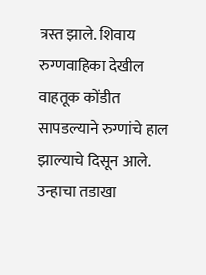त्रस्त झाले. शिवाय रुग्णवाहिका देखील वाहतूक कोंडीत सापडल्याने रुग्णांचे हाल झाल्याचे दिसून आले. उन्हाचा तडाखा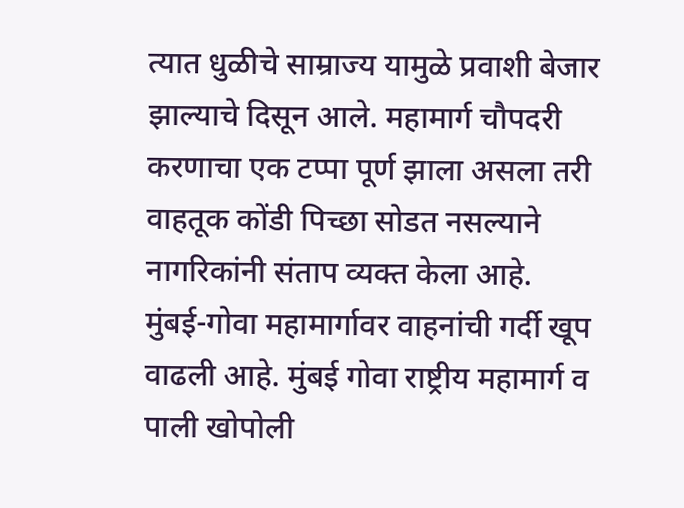त्यात धुळीचे साम्राज्य यामुळे प्रवाशी बेजार झाल्याचे दिसून आले. महामार्ग चौपदरी करणाचा एक टप्पा पूर्ण झाला असला तरी वाहतूक कोंडी पिच्छा सोडत नसल्याने नागरिकांनी संताप व्यक्त केला आहे.
मुंबई-गोवा महामार्गावर वाहनांची गर्दी खूप वाढली आहे. मुंबई गोवा राष्ट्रीय महामार्ग व पाली खोपोली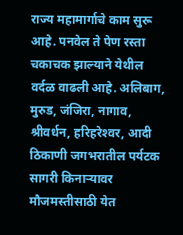राज्य महामार्गाचे काम सुरू आहे. पनवेल ते पेण रस्ता चकाचक झाल्याने येथील वर्दळ वाढली आहे. अलिबाग, मुरुड, जंजिरा, नागाव, श्रीवर्धन, हरिहरेश्‍वर, आदी ठिकाणी जगभरातील पर्यटक सागरी किनार्‍यावर मौजमस्तीसाठी येत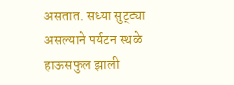असतात. सध्या सुट्ट्या असल्याने पर्यटन स्थळे हाऊसफुल झाली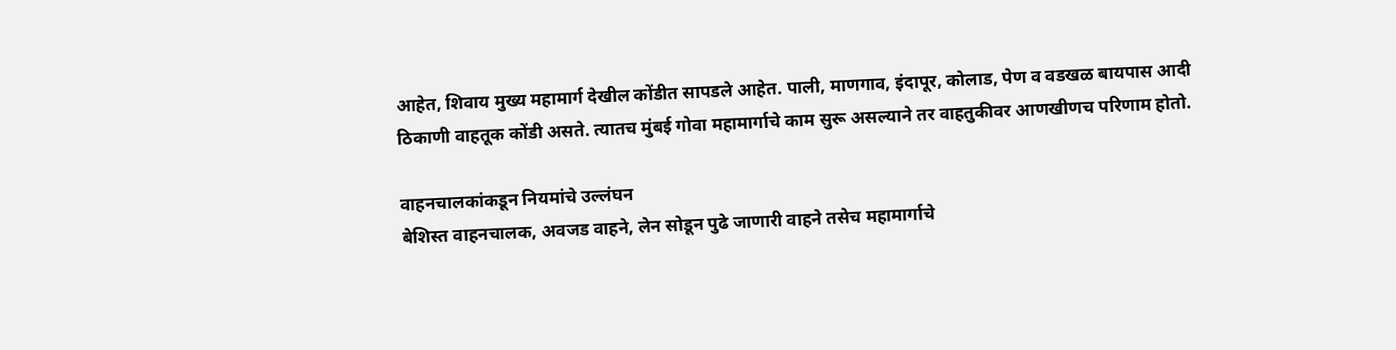आहेत, शिवाय मुख्य महामार्ग देखील कोंडीत सापडले आहेत. पाली, माणगाव, इंदापूर, कोलाड, पेण व वडखळ बायपास आदी ठिकाणी वाहतूक कोंडी असते. त्यातच मुंबई गोवा महामार्गाचे काम सुरू असल्याने तर वाहतुकीवर आणखीणच परिणाम होतो.

वाहनचालकांकडून नियमांचे उल्लंघन
बेशिस्त वाहनचालक, अवजड वाहने, लेन सोडून पुढे जाणारी वाहने तसेच महामार्गाचे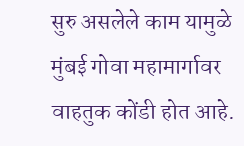सुरु असलेले काम यामुळे मुंबई गोवा महामार्गावर वाहतुक कोंडी होत आहे.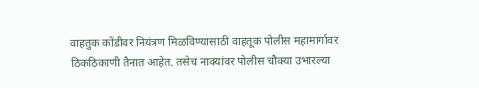वाहतुक कोंडीवर नियंत्रण मिळविण्यासाठी वाहतूक पोलीस महामार्गावर ठिकठिकाणी तैनात आहेत. तसेच नाक्यांवर पोलीस चौक्या उभारल्या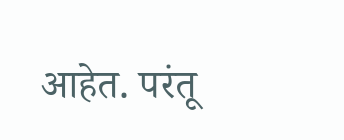आहेत. परंतू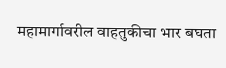महामार्गावरील वाहतुकीचा भार बघता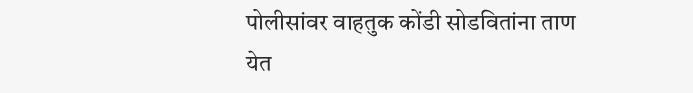पोलीसांवर वाहतुक कोंडी सोडवितांना ताण येत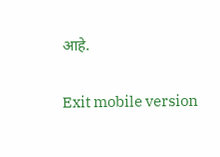आहे.

Exit mobile version